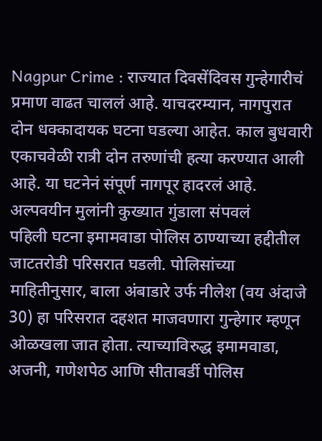Nagpur Crime : राज्यात दिवसेंदिवस गुन्हेगारीचं प्रमाण वाढत चाललं आहे. याचदरम्यान, नागपुरात दोन धक्कादायक घटना घडल्या आहेत. काल बुधवारी एकाचवेळी रात्री दोन तरुणांची हत्या करण्यात आली आहे. या घटनेनं संपूर्ण नागपूर हादरलं आहे.
अल्पवयीन मुलांनी कुख्यात गुंडाला संपवलं
पहिली घटना इमामवाडा पोलिस ठाण्याच्या हद्दीतील जाटतरोडी परिसरात घडली. पोलिसांच्या माहितीनुसार, बाला अंबाडारे उर्फ नीलेश (वय अंदाजे 30) हा परिसरात दहशत माजवणारा गुन्हेगार म्हणून ओळखला जात होता. त्याच्याविरुद्ध इमामवाडा, अजनी, गणेशपेठ आणि सीताबर्डी पोलिस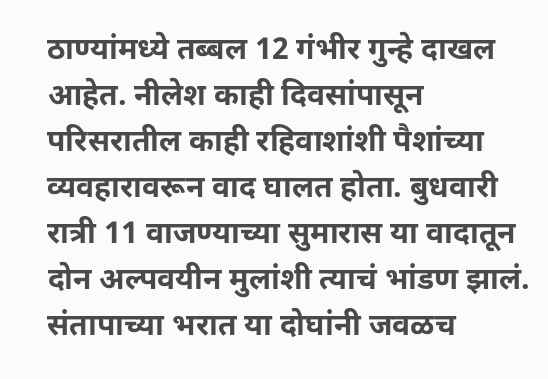ठाण्यांमध्ये तब्बल 12 गंभीर गुन्हे दाखल आहेत. नीलेश काही दिवसांपासून परिसरातील काही रहिवाशांशी पैशांच्या व्यवहारावरून वाद घालत होता. बुधवारी रात्री 11 वाजण्याच्या सुमारास या वादातून दोन अल्पवयीन मुलांशी त्याचं भांडण झालं. संतापाच्या भरात या दोघांनी जवळच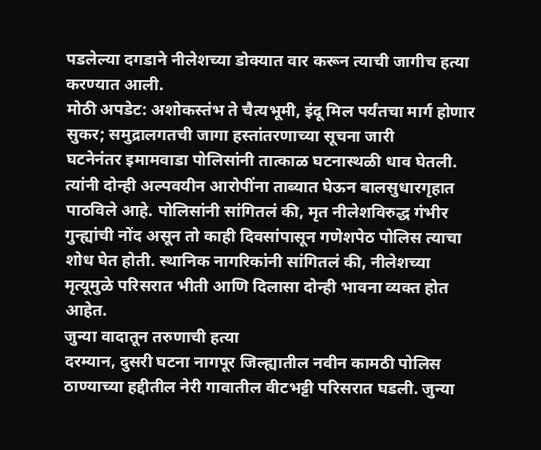पडलेल्या दगडाने नीलेशच्या डोक्यात वार करून त्याची जागीच हत्या करण्यात आली.
मोठी अपडेट: अशोकस्तंभ ते चैत्यभूमी, इंदू मिल पर्यंतचा मार्ग होणार सुकर; समुद्रालगतची जागा हस्तांतरणाच्या सूचना जारी
घटनेनंतर इमामवाडा पोलिसांनी तात्काळ घटनास्थळी धाव घेतली. त्यांनी दोन्ही अल्पवयीन आरोपींना ताब्यात घेऊन बालसुधारगृहात पाठविले आहे. पोलिसांनी सांगितलं की, मृत नीलेशविरुद्ध गंभीर गुन्ह्यांची नोंद असून तो काही दिवसांपासून गणेशपेठ पोलिस त्याचा शोध घेत होती. स्थानिक नागरिकांनी सांगितलं की, नीलेशच्या मृत्यूमुळे परिसरात भीती आणि दिलासा दोन्ही भावना व्यक्त होत आहेत.
जुन्या वादातून तरुणाची हत्या
दरम्यान, दुसरी घटना नागपूर जिल्ह्यातील नवीन कामठी पोलिस ठाण्याच्या हद्दीतील नेरी गावातील वीटभट्टी परिसरात घडली. जुन्या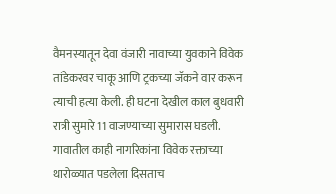वैमनस्यातून देवा वंजारी नावाच्या युवकाने विवेक तांडेकरवर चाकू आणि ट्रकच्या जॅकने वार करून त्याची हत्या केली. ही घटना देखील काल बुधवारी रात्री सुमारे 11 वाजण्याच्या सुमारास घडली. गावातील काही नागरिकांना विवेक रक्ताच्या थारोळ्यात पडलेला दिसताच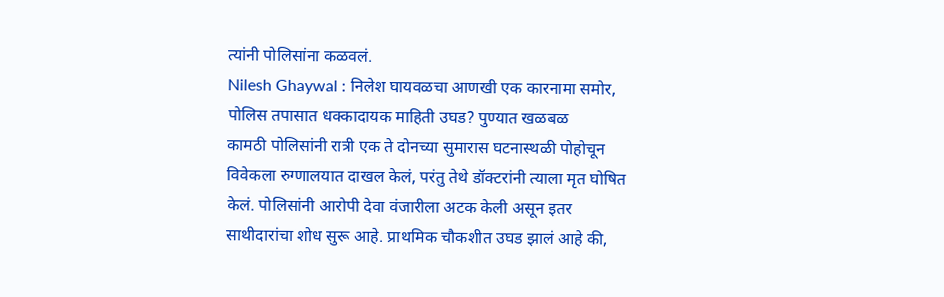त्यांनी पोलिसांना कळवलं.
Nilesh Ghaywal : निलेश घायवळचा आणखी एक कारनामा समोर, पोलिस तपासात धक्कादायक माहिती उघड? पुण्यात खळबळ
कामठी पोलिसांनी रात्री एक ते दोनच्या सुमारास घटनास्थळी पोहोचून विवेकला रुग्णालयात दाखल केलं, परंतु तेथे डॉक्टरांनी त्याला मृत घोषित केलं. पोलिसांनी आरोपी देवा वंजारीला अटक केली असून इतर साथीदारांचा शोध सुरू आहे. प्राथमिक चौकशीत उघड झालं आहे की,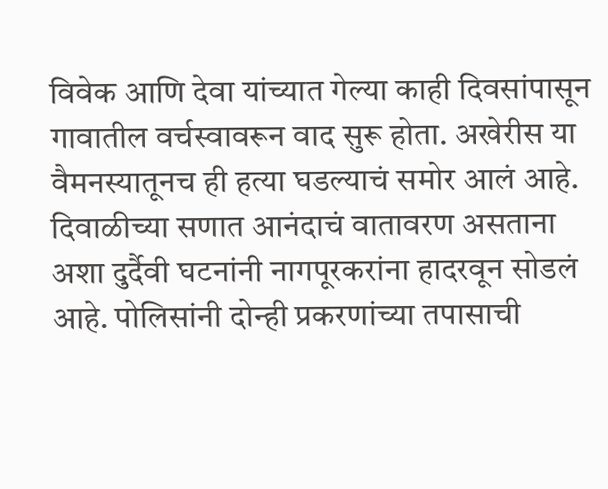विवेक आणि देवा यांच्यात गेल्या काही दिवसांपासून गावातील वर्चस्वावरून वाद सुरू होता. अखेरीस या वैमनस्यातूनच ही हत्या घडल्याचं समोर आलं आहे.
दिवाळीच्या सणात आनंदाचं वातावरण असताना अशा दुर्दैवी घटनांनी नागपूरकरांना हादरवून सोडलं आहे. पोलिसांनी दोन्ही प्रकरणांच्या तपासाची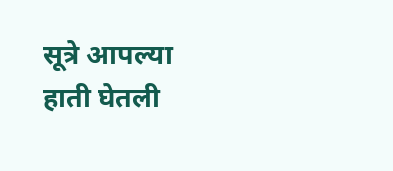सूत्रे आपल्या हाती घेतली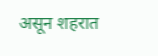असून शहरात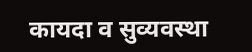कायदा व सुव्यवस्था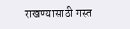राखण्यासाठी गस्त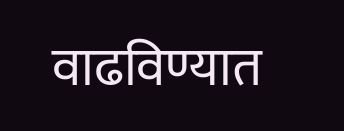वाढविण्यात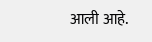आली आहे.